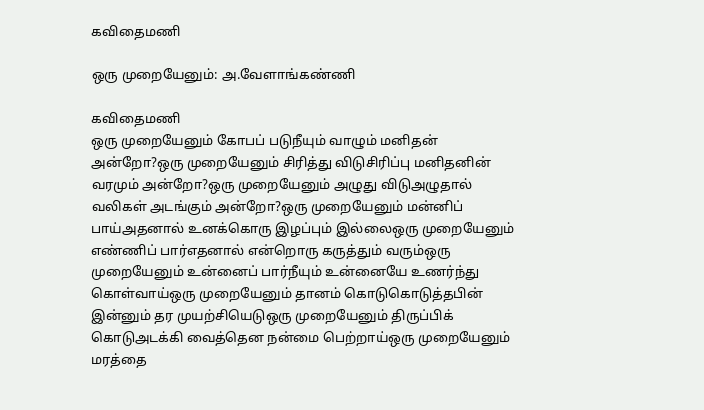கவிதைமணி

ஒரு முறையேனும்: அ.வேளாங்கண்ணி

கவிதைமணி
ஒரு முறையேனும் கோபப் படுநீயும் வாழும் மனிதன் அன்றோ?ஒரு முறையேனும் சிரித்து விடுசிரிப்பு மனிதனின் வரமும் அன்றோ?ஒரு முறையேனும் அழுது விடுஅழுதால் வலிகள் அடங்கும் அன்றோ?ஒரு முறையேனும் மன்னிப் பாய்அதனால் உனக்கொரு இழப்பும் இல்லைஒரு முறையேனும் எண்ணிப் பார்எதனால் என்றொரு கருத்தும் வரும்ஒரு முறையேனும் உன்னைப் பார்நீயும் உன்னையே உணர்ந்து கொள்வாய்ஒரு முறையேனும் தானம் கொடுகொடுத்த‌பின் இன்னும் தர முயற்சியெடுஒரு முறையேனும் திருப்பிக் கொடுஅடக்கி வைத்தென நன்மை பெற்றாய்ஒரு முறையேனும் மரத்தை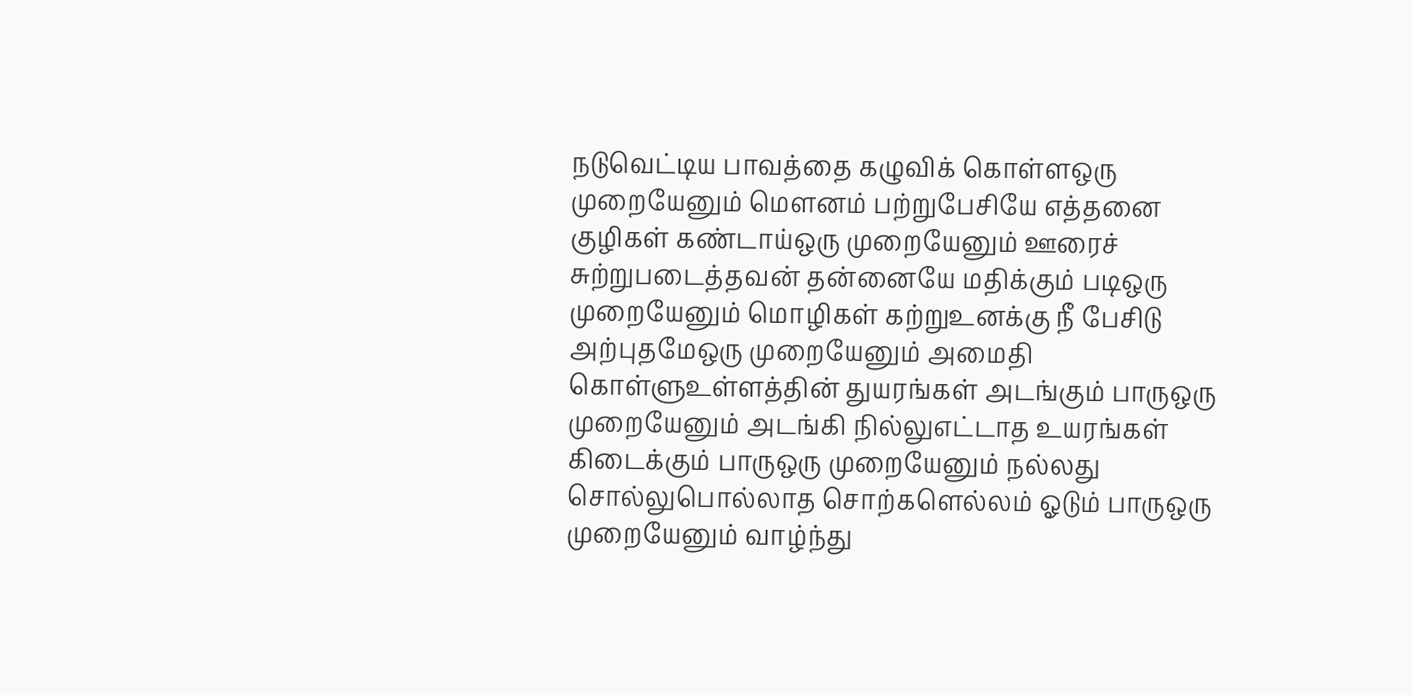நடுவெட்டிய பாவத்தை கழுவிக் கொள்ள‌ஒரு முறையேனும் மௌனம் பற்றுபேசியே எத்தனை குழிகள் கண்டாய்ஒரு முறையேனும் ஊரைச் சுற்றுபடைத்தவன் தன்னையே மதிக்கும் படிஒரு முறையேனும் மொழிகள் கற்றுஉனக்கு நீ பேசிடு அற்புதமேஒரு முறையேனும் அமைதி கொள்ளுஉள்ளத்தின் துயரங்கள் அடங்கும் பாருஒரு முறையேனும் அடங்கி நில்லுஎட்டாத உயரங்கள் கிடைக்கும் பாருஒரு முறையேனும் நல்லது சொல்லுபொல்லாத சொற்களெல்லம் ஓடும் பாருஒரு முறையேனும் வாழ்ந்து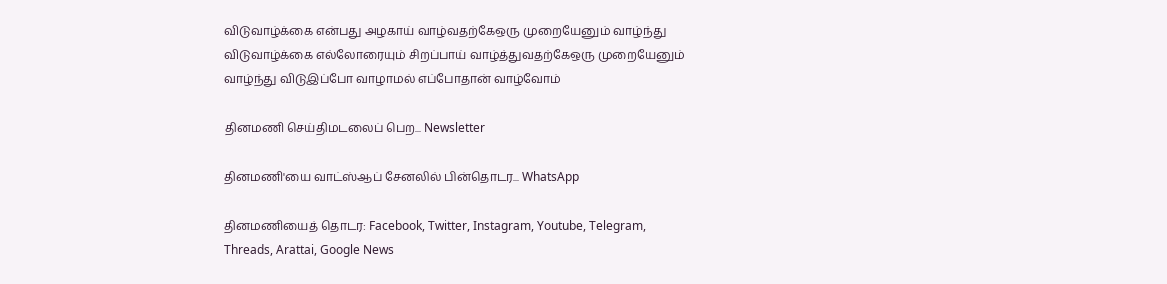விடுவாழ்க்கை என்பது அழகாய் வாழ்வதற்கேஒரு முறையேனும் வாழ்ந்து விடுவாழ்க்கை எல்லோரையும் சிறப்பாய் வாழ்த்துவதற்கேஒரு முறையேனும் வாழ்ந்து விடுஇப்போ வாழாமல் எப்போதான் வாழ்வோம்

தினமணி செய்திமடலைப் பெற... Newsletter

தினமணி'யை வாட்ஸ்ஆப் சேனலில் பின்தொடர... WhatsApp

தினமணியைத் தொடர: Facebook, Twitter, Instagram, Youtube, Telegram, Threads, Arattai, Google News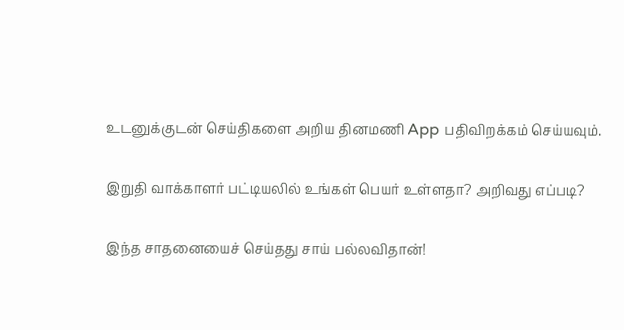உடனுக்குடன் செய்திகளை அறிய தினமணி App பதிவிறக்கம் செய்யவும்.

இறுதி வாக்காளர் பட்டியலில் உங்கள் பெயர் உள்ளதா? அறிவது எப்படி?

இந்த சாதனையைச் செய்தது சாய் பல்லவிதான்!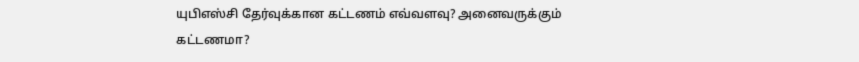யுபிஎஸ்சி தேர்வுக்கான கட்டணம் எவ்வளவு? அனைவருக்கும் கட்டணமா?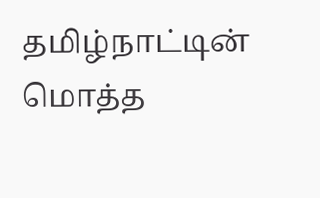தமிழ்நாட்டின் மொத்த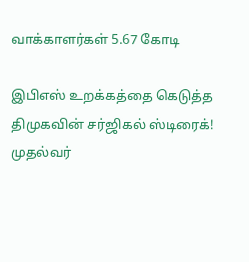வாக்காளர்கள் 5.67 கோடி

இபிஎஸ் உறக்கத்தை கெடுத்த திமுகவின் சர்ஜிகல் ஸ்டிரைக்! முதல்வர்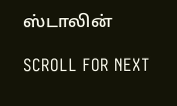ஸ்டாலின்

SCROLL FOR NEXT